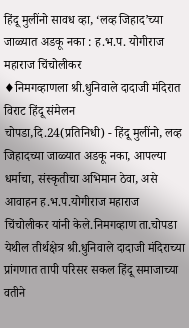हिंदू मुलींनो सावध व्हा, ‘लव्ह जिहाद’च्या जाळ्यात अडकू नका : ह.भ.प. योगीराज महाराज चिंचोलीकर
♦निमगव्हाणला श्री.धुनिवाले दादाजी मंदिरात विराट हिंदू संमेलन
चोपडा,दि.24(प्रतिनिधी) - हिंदू मुलींनो, लव्ह जिहादच्या जाळ्यात अडकू नका, आपल्या धर्माचा, संस्कृतीचा अभिमान ठेवा, असे आवाहन ह.भ.प.योगीराज महाराज चिंचोलीकर यांनी केले.निमगव्हाण ता.चोपडा येथील तीर्थक्षेत्र श्री.धुनिवाले दादाजी मंदिराच्या प्रांगणात तापी परिसर सकल हिंदू समाजाच्या वतीने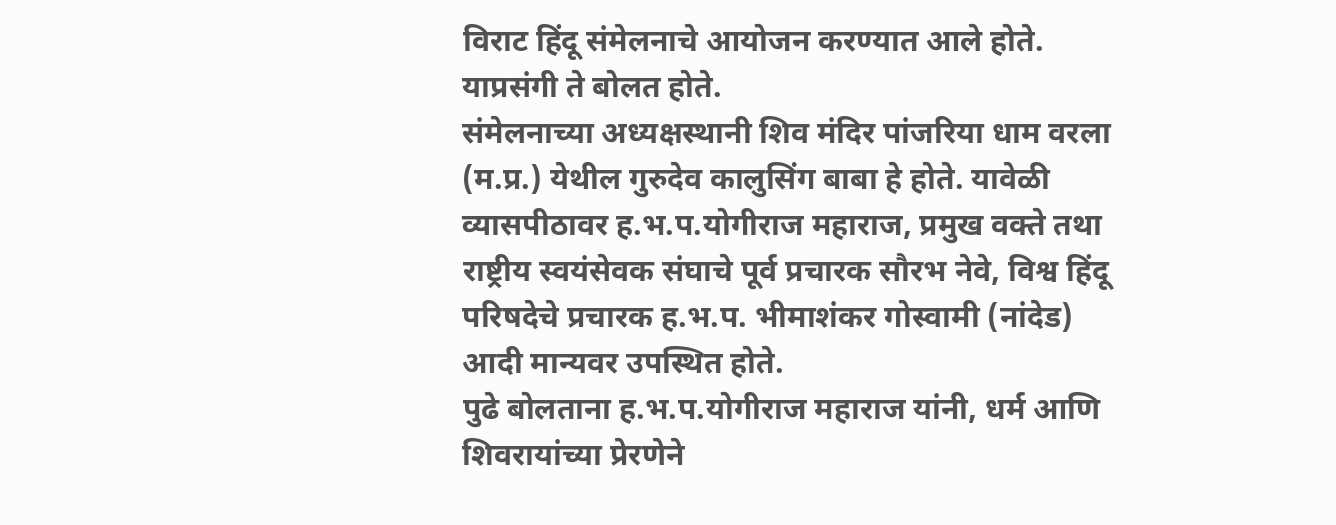विराट हिंदू संमेलनाचे आयोजन करण्यात आले होते. याप्रसंगी ते बोलत होते.
संमेलनाच्या अध्यक्षस्थानी शिव मंदिर पांजरिया धाम वरला (म.प्र.) येथील गुरुदेव कालुसिंग बाबा हे होते. यावेळी व्यासपीठावर ह.भ.प.योगीराज महाराज, प्रमुख वक्ते तथा राष्ट्रीय स्वयंसेवक संघाचे पूर्व प्रचारक सौरभ नेवे, विश्व हिंदू परिषदेचे प्रचारक ह.भ.प. भीमाशंकर गोस्वामी (नांदेड) आदी मान्यवर उपस्थित होते.
पुढे बोलताना ह.भ.प.योगीराज महाराज यांनी, धर्म आणि शिवरायांच्या प्रेरणेने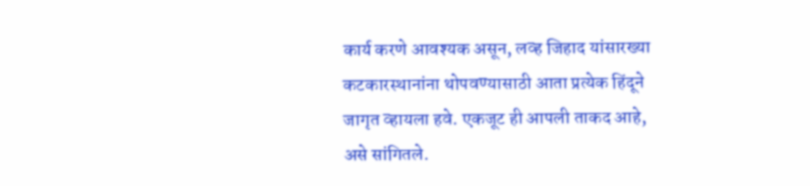कार्य करणे आवश्यक असून, लव्ह जिहाद यांसारख्या कटकारस्थानांना थोपवण्यासाठी आता प्रत्येक हिंदूने जागृत व्हायला हवे. एकजूट ही आपली ताकद आहे, असे सांगितले.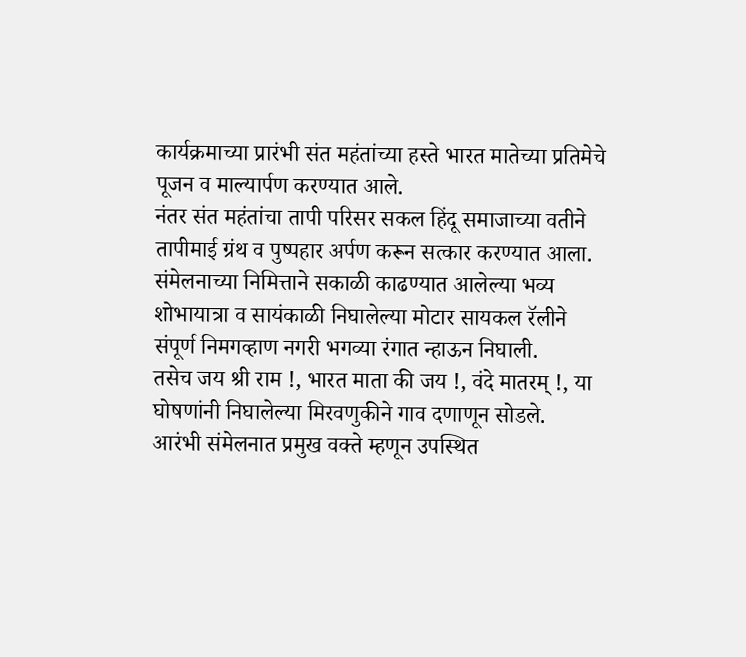कार्यक्रमाच्या प्रारंभी संत महंतांच्या हस्ते भारत मातेच्या प्रतिमेचे पूजन व माल्यार्पण करण्यात आले.
नंतर संत महंतांचा तापी परिसर सकल हिंदू समाजाच्या वतीने तापीमाई ग्रंथ व पुष्पहार अर्पण करून सत्कार करण्यात आला.
संमेलनाच्या निमित्ताने सकाळी काढण्यात आलेल्या भव्य शोभायात्रा व सायंकाळी निघालेल्या मोटार सायकल रॅलीने संपूर्ण निमगव्हाण नगरी भगव्या रंगात न्हाऊन निघाली.
तसेच जय श्री राम !, भारत माता की जय !, वंदे मातरम् !, या घोषणांनी निघालेल्या मिरवणुकीने गाव दणाणून सोडले.
आरंभी संमेलनात प्रमुख वक्ते म्हणून उपस्थित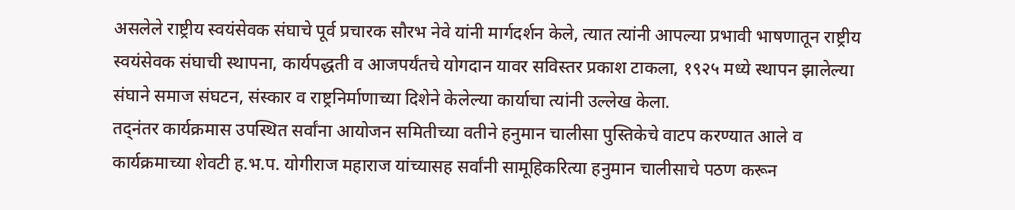असलेले राष्ट्रीय स्वयंसेवक संघाचे पूर्व प्रचारक सौरभ नेवे यांनी मार्गदर्शन केले, त्यात त्यांनी आपल्या प्रभावी भाषणातून राष्ट्रीय स्वयंसेवक संघाची स्थापना, कार्यपद्धती व आजपर्यंतचे योगदान यावर सविस्तर प्रकाश टाकला, १९२५ मध्ये स्थापन झालेल्या संघाने समाज संघटन, संस्कार व राष्ट्रनिर्माणाच्या दिशेने केलेल्या कार्याचा त्यांनी उल्लेख केला.
तद्नंतर कार्यक्रमास उपस्थित सर्वांना आयोजन समितीच्या वतीने हनुमान चालीसा पुस्तिकेचे वाटप करण्यात आले व कार्यक्रमाच्या शेवटी ह.भ.प. योगीराज महाराज यांच्यासह सर्वांनी सामूहिकरित्या हनुमान चालीसाचे पठण करून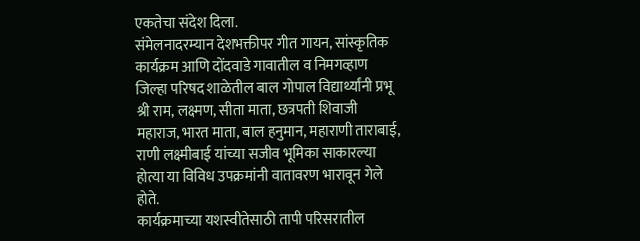एकतेचा संदेश दिला.
संमेलनादरम्यान देशभक्तीपर गीत गायन, सांस्कृतिक कार्यक्रम आणि दोंदवाडे गावातील व निमगव्हाण जिल्हा परिषद शाळेतील बाल गोपाल विद्यार्थ्यांनी प्रभू श्री राम, लक्ष्मण, सीता माता, छत्रपती शिवाजी महाराज, भारत माता, बाल हनुमान, महाराणी ताराबाई, राणी लक्ष्मीबाई यांच्या सजीव भूमिका साकारल्या होत्या या विविध उपक्रमांनी वातावरण भारावून गेले होते.
कार्यक्रमाच्या यशस्वीतेसाठी तापी परिसरातील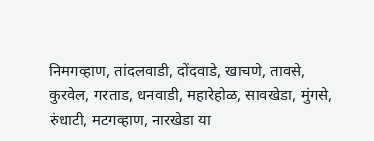निमगव्हाण, तांदलवाडी, दोंदवाडे, खाचणे, तावसे, कुरवेल, गरताड, धनवाडी, महारेहोळ, सावखेडा, मुंगसे, रुंधाटी, मटगव्हाण, नारखेडा या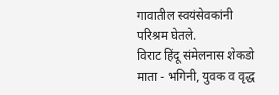गावातील स्वयंसेवकांनी परिश्रम घेतले.
विराट हिंदू संमेलनास शेकडो माता - भगिनी, युवक व वृद्ध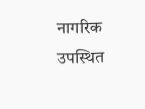नागरिक उपस्थित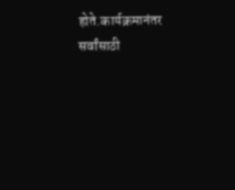होते.कार्यक्रमानंतर सर्वांसाठी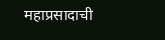महाप्रसादाची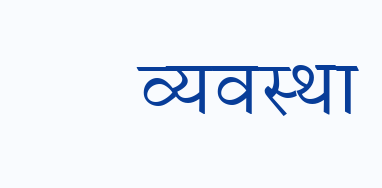व्यवस्था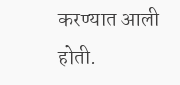करण्यात आली होती.